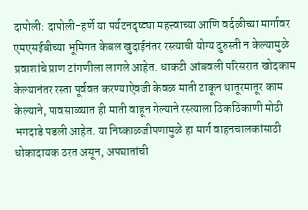दापोली: दापोली-हर्णे या पर्यटनदृष्ट्या महत्त्वाच्या आणि वर्दळीच्या मार्गावर एमएसईबीच्या भूमिगत केबल खुदाईनंतर रस्त्याची योग्य दुरुस्ती न केल्यामुळे प्रवाशांचे प्राण टांगणीला लागले आहेत. धाकटी आंबवली परिसरात खोदकाम केल्यानंतर रस्ता पूर्ववत करण्याऐवजी केवळ माती टाकून थातूरमातूर काम केल्याने, पावसाळ्यात ही माती वाहून गेल्याने रस्त्याला ठिकठिकाणी मोठी भगदाडे पडली आहेत. या निष्काळजीपणामुळे हा मार्ग वाहनचालकांसाठी धोकादायक ठरत असून, अपघातांची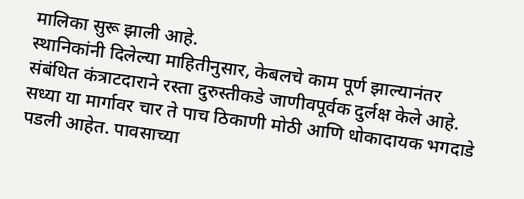मालिका सुरू झाली आहे.
स्थानिकांनी दिलेल्या माहितीनुसार, केबलचे काम पूर्ण झाल्यानंतर संबंधित कंत्राटदाराने रस्ता दुरुस्तीकडे जाणीवपूर्वक दुर्लक्ष केले आहे. सध्या या मार्गावर चार ते पाच ठिकाणी मोठी आणि धोकादायक भगदाडे पडली आहेत. पावसाच्या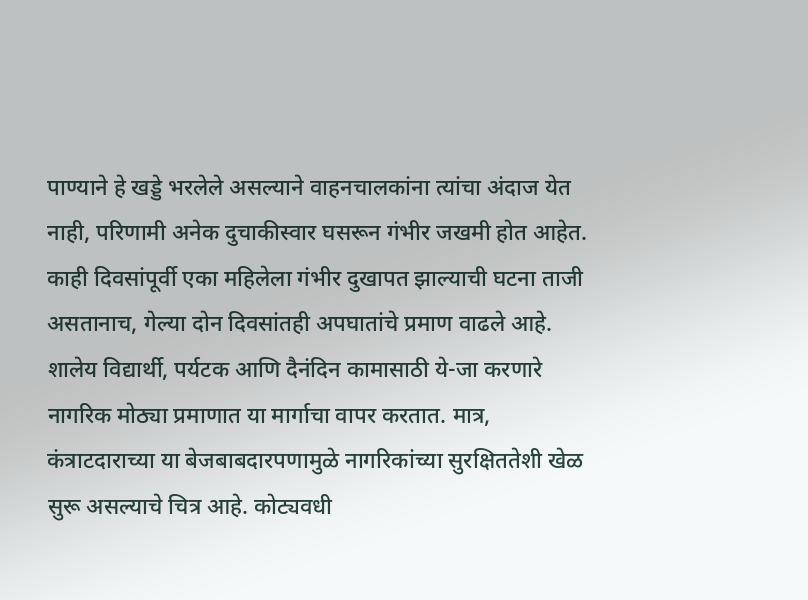पाण्याने हे खड्डे भरलेले असल्याने वाहनचालकांना त्यांचा अंदाज येत नाही, परिणामी अनेक दुचाकीस्वार घसरून गंभीर जखमी होत आहेत. काही दिवसांपूर्वी एका महिलेला गंभीर दुखापत झाल्याची घटना ताजी असतानाच, गेल्या दोन दिवसांतही अपघातांचे प्रमाण वाढले आहे.
शालेय विद्यार्थी, पर्यटक आणि दैनंदिन कामासाठी ये-जा करणारे नागरिक मोठ्या प्रमाणात या मार्गाचा वापर करतात. मात्र, कंत्राटदाराच्या या बेजबाबदारपणामुळे नागरिकांच्या सुरक्षिततेशी खेळ सुरू असल्याचे चित्र आहे. कोट्यवधी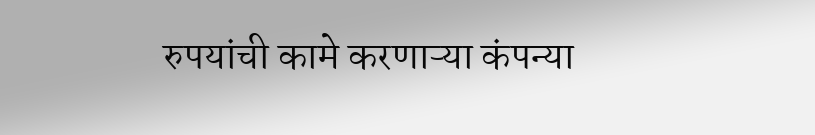रुपयांची कामे करणाऱ्या कंपन्या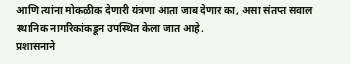आणि त्यांना मोकळीक देणारी यंत्रणा आता जाब देणार का, असा संतप्त सवाल स्थानिक नागरिकांकडून उपस्थित केला जात आहे.
प्रशासनाने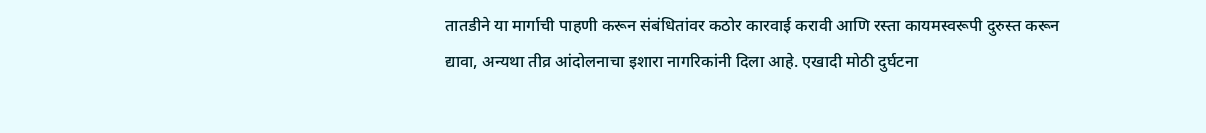तातडीने या मार्गाची पाहणी करून संबंधितांवर कठोर कारवाई करावी आणि रस्ता कायमस्वरूपी दुरुस्त करून द्यावा, अन्यथा तीव्र आंदोलनाचा इशारा नागरिकांनी दिला आहे. एखादी मोठी दुर्घटना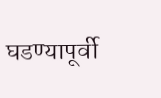घडण्यापूर्वी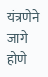यंत्रणेने जागे होणे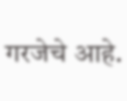गरजेचे आहे.